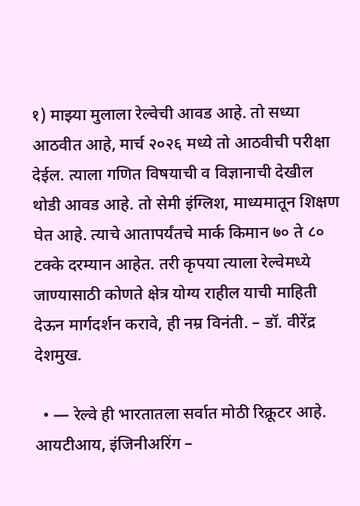१) माझ्या मुलाला रेल्वेची आवड आहे. तो सध्या आठवीत आहे, मार्च २०२६ मध्ये तो आठवीची परीक्षा देईल. त्याला गणित विषयाची व विज्ञानाची देखील थोडी आवड आहे. तो सेमी इंग्लिश, माध्यमातून शिक्षण घेत आहे. त्याचे आतापर्यंतचे मार्क किमान ७० ते ८० टक्के दरम्यान आहेत. तरी कृपया त्याला रेल्वेमध्ये जाण्यासाठी कोणते क्षेत्र योग्य राहील याची माहिती देऊन मार्गदर्शन करावे, ही नम्र विनंती. – डॉ. वीरेंद्र देशमुख.

  • — रेल्वे ही भारतातला सर्वात मोठी रिक्रूटर आहे. आयटीआय, इंजिनीअरिंग –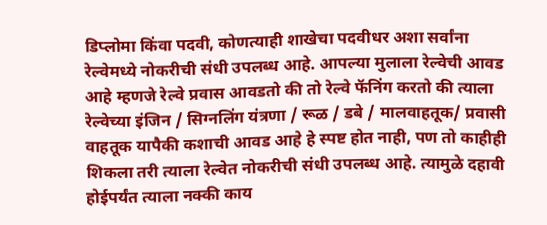डिप्लोमा किंवा पदवी, कोणत्याही शाखेचा पदवीधर अशा सर्वांना रेल्वेमध्ये नोकरीची संधी उपलब्ध आहे. आपल्या मुलाला रेल्वेची आवड आहे म्हणजे रेल्वे प्रवास आवडतो की तो रेल्वे फॅनिंग करतो की त्याला रेल्वेच्या इंजिन / सिग्नलिंग यंत्रणा / रूळ / डबे / मालवाहतूक/ प्रवासी वाहतूक यापैकी कशाची आवड आहे हे स्पष्ट होत नाही, पण तो काहीही शिकला तरी त्याला रेल्वेत नोकरीची संधी उपलब्ध आहे. त्यामुळे दहावी होईपर्यंत त्याला नक्की काय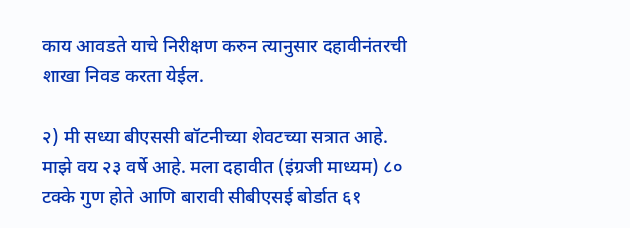काय आवडते याचे निरीक्षण करुन त्यानुसार दहावीनंतरची शाखा निवड करता येईल.

२) मी सध्या बीएससी बॉटनीच्या शेवटच्या सत्रात आहे. माझे वय २३ वर्षे आहे. मला दहावीत (इंग्रजी माध्यम) ८० टक्के गुण होते आणि बारावी सीबीएसई बोर्डात ६१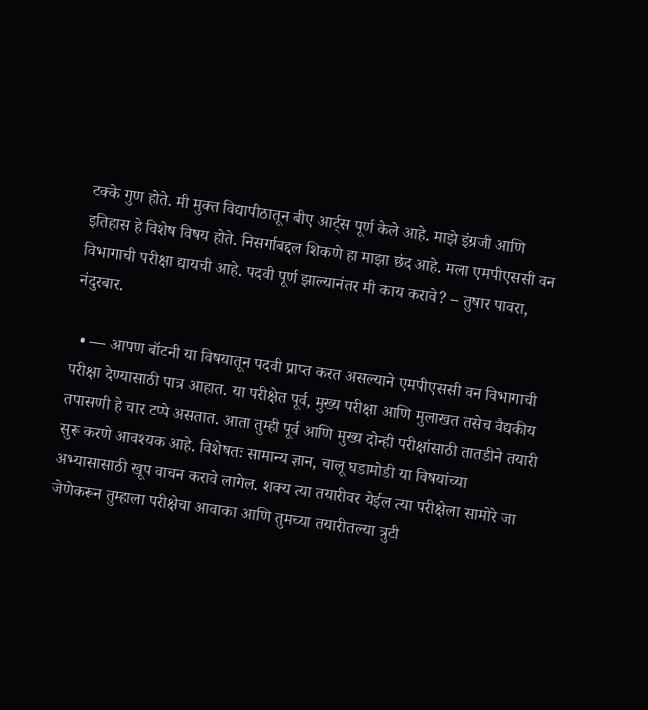टक्के गुण होते. मी मुक्त विद्यापीठातून बीए आर्ट्स पूर्ण केले आहे. माझे इंग्रजी आणि इतिहास हे विशेष विषय होते. निसर्गाबद्दल शिकणे हा माझा छंद आहे. मला एमपीएससी वन विभागाची परीक्षा द्यायची आहे. पदवी पूर्ण झाल्यानंतर मी काय करावे? – तुषार पावरा, नंदुरबार.

  • — आपण बॉटनी या विषयातून पदवी प्राप्त करत असल्याने एमपीएससी वन विभागाची परीक्षा देण्यासाठी पात्र आहात. या परीक्षेत पूर्व, मुख्य परीक्षा आणि मुलाखत तसेच वैद्यकीय तपासणी हे चार टप्पे असतात. आता तुम्ही पूर्व आणि मुख्य दोन्ही परीक्षांसाठी तातडीने तयारी सुरू करणे आवश्यक आहे. विशेषतः सामान्य ज्ञान, चालू घडामोडी या विषयांच्या अभ्यासासाठी खूप वाचन करावे लागेल. शक्य त्या तयारीवर येईल त्या परीक्षेला सामोरे जा जेणेकरून तुम्हाला परीक्षेचा आवाका आणि तुमच्या तयारीतल्या त्रुटी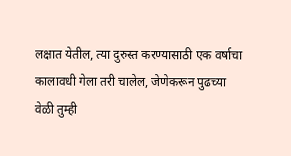लक्षात येतील, त्या दुरुस्त करण्यासाठी एक वर्षाचा कालावधी गेला तरी चालेल, जेणेकरून पुढच्या वेळी तुम्ही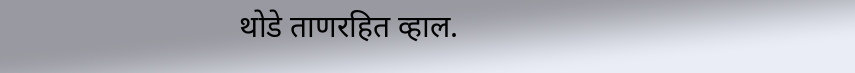थोडे ताणरहित व्हाल.